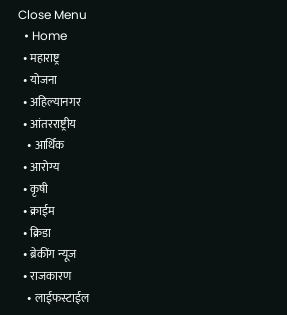Close Menu
  • Home
  • महाराष्ट्र
  • योजना
  • अहिल्यानगर
  • आंतरराष्ट्रीय
    • आर्थिक
  • आरोग्य
  • कृषी
  • क्राईम
  • क्रिडा
  • ब्रेकींग न्यूज
  • राजकारण
    • लाईफस्टाईल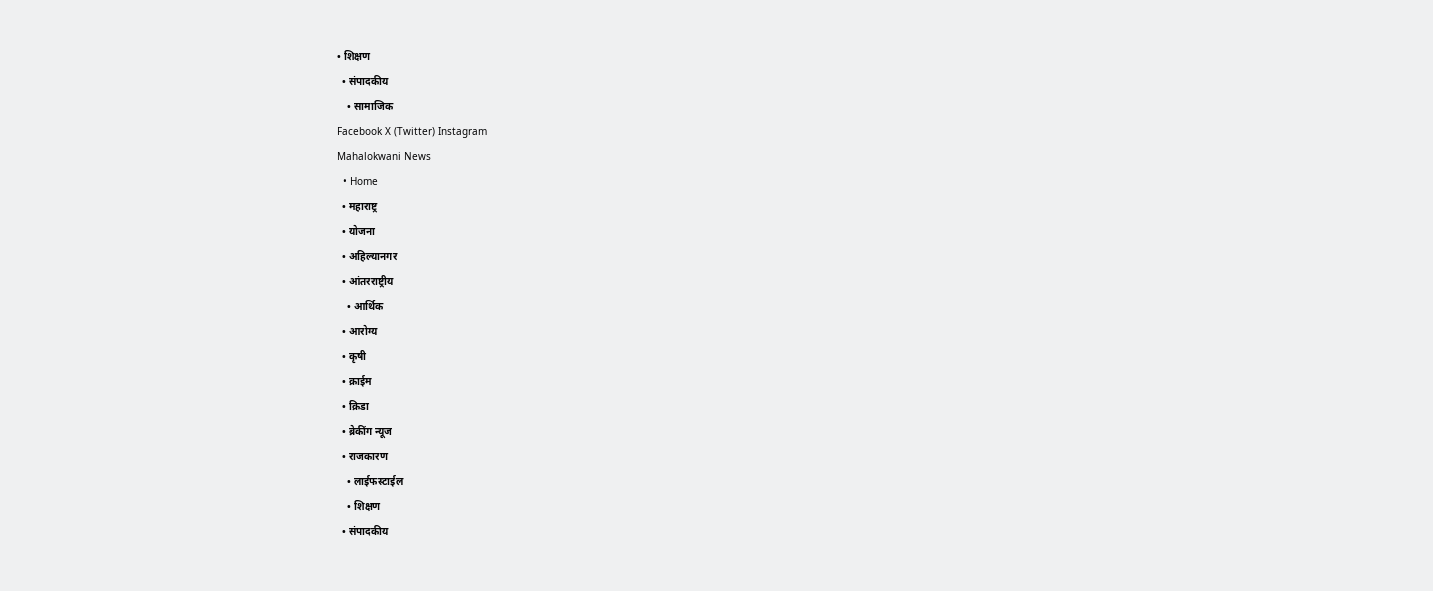• शिक्षण
  • संपादकीय
    • सामाजिक
Facebook X (Twitter) Instagram
Mahalokwani News
  • Home
  • महाराष्ट्र
  • योजना
  • अहिल्यानगर
  • आंतरराष्ट्रीय
    • आर्थिक
  • आरोग्य
  • कृषी
  • क्राईम
  • क्रिडा
  • ब्रेकींग न्यूज
  • राजकारण
    • लाईफस्टाईल
    • शिक्षण
  • संपादकीय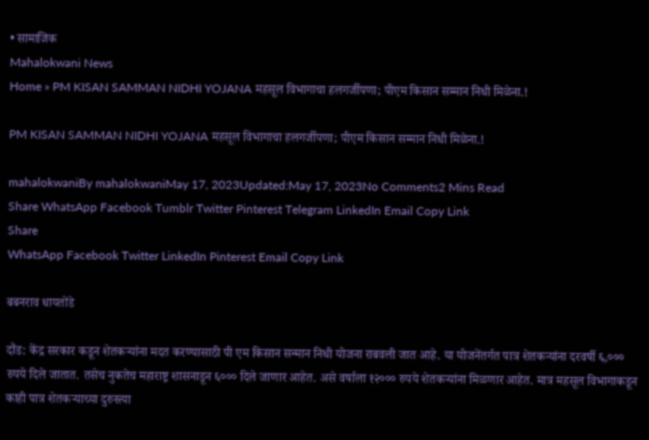• सामाजिक
Mahalokwani News
Home » PM KISAN SAMMAN NIDHI YOJANA महसूल विभागाचा हलगर्जीपणा; पीएम किसान सम्मान निधी मिळेना.!

PM KISAN SAMMAN NIDHI YOJANA महसूल विभागाचा हलगर्जीपणा; पीएम किसान सम्मान निधी मिळेना.!

mahalokwaniBy mahalokwaniMay 17, 2023Updated:May 17, 2023No Comments2 Mins Read
Share WhatsApp Facebook Tumblr Twitter Pinterest Telegram LinkedIn Email Copy Link
Share
WhatsApp Facebook Twitter LinkedIn Pinterest Email Copy Link

बबनराव धायतोंडे

दौंड: केंद्र सरकार कडून शेतकऱ्यांना मदत करण्यासाठी पी एम किसान सन्मान निधी योजना राबवली जात आहे. या योजनेंतर्गत पात्र शेतकऱ्यांना दरवर्षी ६,००० रुपये दिले जातात. तसेच नुकतेच महाराष्ट्र शासनाडून ६००० दिले जाणार आहेत. असे वर्षाला १२००० रुपये शेतकऱ्यांना मिळणार आहेत. मात्र महसूल विभागाकडून काही पात्र शेतकऱ्याच्या दुरुस्त्या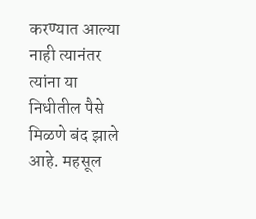करण्यात आल्या नाही त्यानंतर त्यांना या निधीतील पैसे मिळणे बंद झाले आहे. महसूल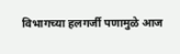विभागच्या हलगर्जी पणामुळे आज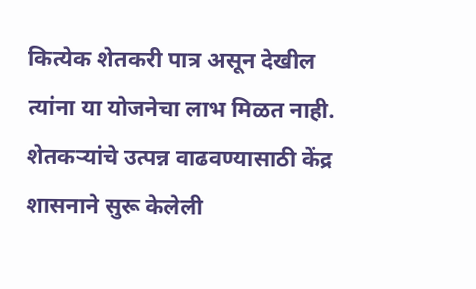कित्येक शेतकरी पात्र असून देखील त्यांना या योजनेचा लाभ मिळत नाही. शेतकऱ्यांचे उत्पन्न वाढवण्यासाठी केंद्र शासनाने सुरू केलेली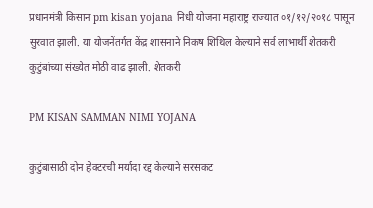प्रधानमंत्री किसान pm kisan yojana निधी योजना महाराष्ट्र राज्यात ०१/१२/२०१८ पासून सुरवात झाली. या योजनेंतर्गत केंद्र शासनाने निकष शिथिल केल्याने सर्व लाभार्थी शेतकरी कुटुंबांच्या संख्येत मोठी वाढ झाली. शेतकरी

PM KISAN SAMMAN NIMI YOJANA

कुटुंबासाठी दोन हेक्टरची मर्यादा रद्द केल्याने सरसकट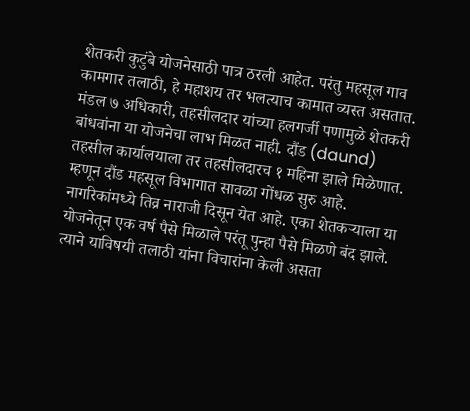शेतकरी कुटुंबे योजनेसाठी पात्र ठरली आहेत. परंतु महसूल गाव कामगार तलाठी, हे महाशय तर भलत्याच कामात व्यस्त असतात. मंडल ७ अधिकारी, तहसीलदार यांच्या हलगर्जी पणामुळे शेतकरी बांधवांना या योजनेचा लाभ मिळत नाही. दौंड (daund) तहसील कार्यालयाला तर तहसीलदारच १ महिना झाले मिळेणात. म्हणून दौंड महसूल विभागात सावळा गोंधळ सुरु आहे. नागरिकांमध्ये तिव्र नाराजी दिसून येत आहे. एका शेतकऱ्याला या योजनेतून एक वर्ष पैसे मिळाले परंतू पुन्हा पैसे मिळणे बंद झाले. त्याने याविषयी तलाठी यांना विचारांना केली असता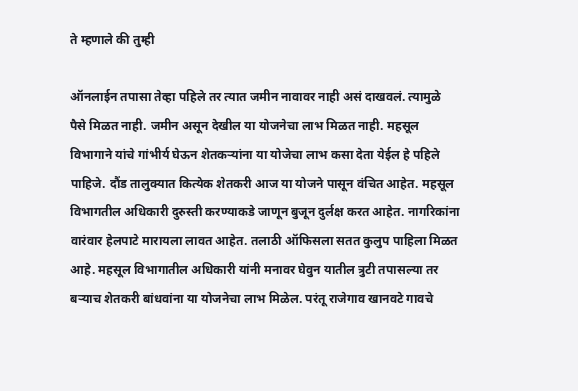ते म्हणाले की तुम्ही

ऑनलाईन तपासा तेव्हा पहिले तर त्यात जमीन नावावर नाही असं दाखवलं. त्यामुळे पैसे मिळत नाही. जमीन असून देखील या योजनेचा लाभ मिळत नाही. महसूल विभागाने यांचे गांभीर्य घेऊन शेतकऱ्यांना या योजेचा लाभ कसा देता येईल हे पहिले पाहिजे. दौंड तालुक्यात कित्येक शेतकरी आज या योजने पासून वंचित आहेत. महसूल विभागतील अधिकारी दुरुस्ती करण्याकडे जाणून बुजून दुर्लक्ष करत आहेत. नागरिकांना वारंवार हेलपाटे मारायला लावत आहेत. तलाठी ऑफिसला सतत कुलुप पाहिला मिळत आहे. महसूल विभागातील अधिकारी यांनी मनावर घेवुन यातील त्रुटी तपासल्या तर बऱ्याच शेतकरी बांधवांना या योजनेचा लाभ मिळेल. परंतू राजेगाव खानवटे गावचे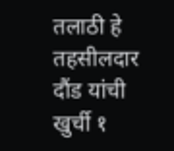तलाठी हे तहसीलदार दौंड यांची खुर्ची १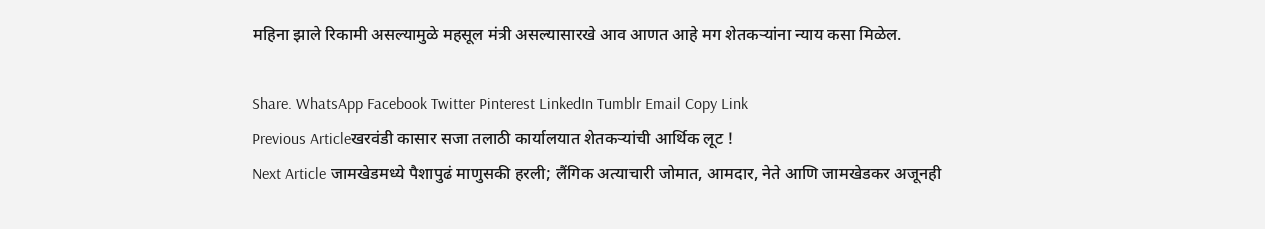महिना झाले रिकामी असल्यामुळे महसूल मंत्री असल्यासारखे आव आणत आहे मग शेतकऱ्यांना न्याय कसा मिळेल.

Share. WhatsApp Facebook Twitter Pinterest LinkedIn Tumblr Email Copy Link
Previous Articleखरवंडी कासार सजा तलाठी कार्यालयात शेतकऱ्यांची आर्थिक लूट !
Next Article जामखेडमध्ये पैशापुढं माणुसकी हरली; लैंगिक अत्याचारी जोमात, आमदार, नेते आणि जामखेडकर अजूनही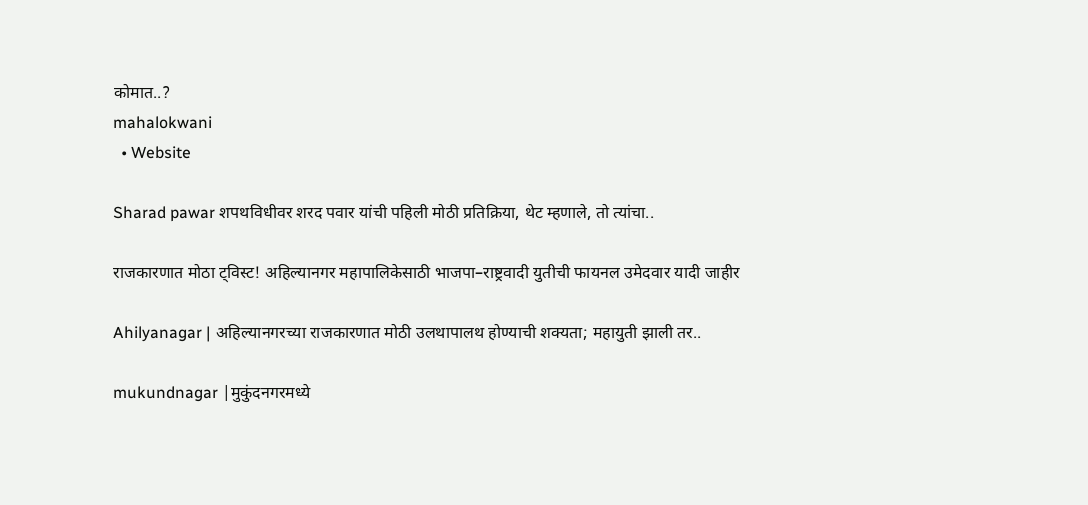कोमात..?
mahalokwani
  • Website

Sharad pawar शपथविधीवर शरद पवार यांची पहिली मोठी प्रतिक्रिया, थेट म्हणाले, तो त्यांचा..

राजकारणात मोठा ट्विस्ट! अहिल्यानगर महापालिकेसाठी भाजपा–राष्ट्रवादी युतीची फायनल उमेदवार यादी जाहीर

Ahilyanagar | अहिल्यानगरच्या राजकारणात मोठी उलथापालथ होण्याची शक्यता; महायुती झाली तर..

mukundnagar |मुकुंदनगरमध्ये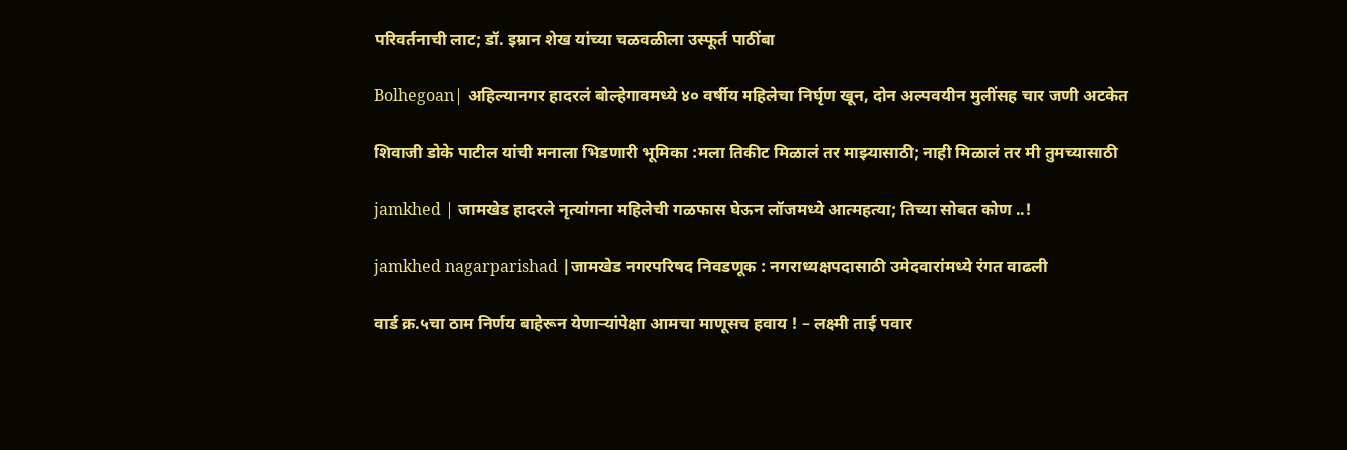परिवर्तनाची लाट; डॉ. इम्रान शेख यांच्या चळवळीला उस्फूर्त पाठींबा

Bolhegoan| अहिल्यानगर हादरलं बोल्हेगावमध्ये ४० वर्षीय महिलेचा निर्घृण खून, दोन अल्पवयीन मुलींसह चार जणी अटकेत

शिवाजी डोके पाटील यांची मनाला भिडणारी भूमिका :मला तिकीट मिळालं तर माझ्यासाठी; नाही मिळालं तर मी तुमच्यासाठी

jamkhed | जामखेड हादरले नृत्यांगना महिलेची गळफास घेऊन लॉजमध्ये आत्महत्या; तिच्या सोबत कोण ..!

jamkhed nagarparishad |जामखेड नगरपरिषद निवडणूक : नगराध्यक्षपदासाठी उमेदवारांमध्ये रंगत वाढली

वार्ड क्र.५चा ठाम निर्णय बाहेरून येणाऱ्यांपेक्षा आमचा माणूसच हवाय ! – लक्ष्मी ताई पवार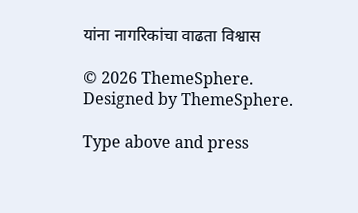यांना नागरिकांचा वाढता विश्वास

© 2026 ThemeSphere. Designed by ThemeSphere.

Type above and press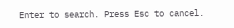Enter to search. Press Esc to cancel.